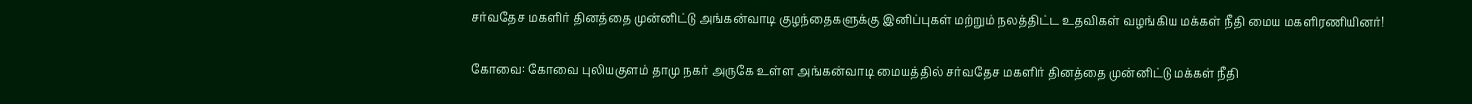சர்வதேச மகளிர் தினத்தை முன்னிட்டு அங்கன்வாடி குழந்தைகளுக்கு இனிப்புகள் மற்றும் நலத்திட்ட உதவிகள் வழங்கிய மக்கள் நீதி மைய மகளிரணியினர்!

கோவை: கோவை புலியகுளம் தாமு நகர் அருகே உள்ள அங்கன்வாடி மையத்தில் சர்வதேச மகளிர் தினத்தை முன்னிட்டு மக்கள் நீதி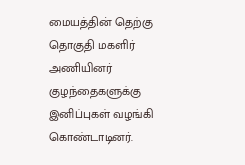மையத்தின் தெற்கு தொகுதி மகளிர் அணியினர் குழந்தைகளுக்கு இனிப்புகள் வழங்கி கொண்டாடினர்.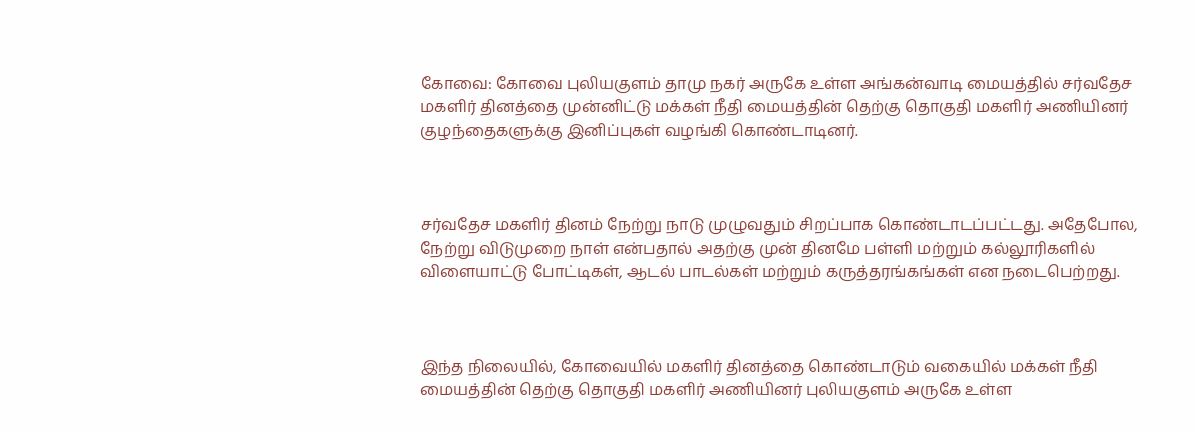கோவை: கோவை புலியகுளம் தாமு நகர் அருகே உள்ள அங்கன்வாடி மையத்தில் சர்வதேச மகளிர் தினத்தை முன்னிட்டு மக்கள் நீதி மையத்தின் தெற்கு தொகுதி மகளிர் அணியினர் குழந்தைகளுக்கு இனிப்புகள் வழங்கி கொண்டாடினர்.



சர்வதேச மகளிர் தினம் நேற்று நாடு முழுவதும் சிறப்பாக கொண்டாடப்பட்டது. அதேபோல, நேற்று விடுமுறை நாள் என்பதால் அதற்கு முன் தினமே பள்ளி மற்றும் கல்லூரிகளில் விளையாட்டு போட்டிகள், ஆடல் பாடல்கள் மற்றும் கருத்தரங்கங்கள் என நடைபெற்றது.



இந்த நிலையில், கோவையில் மகளிர் தினத்தை கொண்டாடும் வகையில் மக்கள் நீதி மையத்தின் தெற்கு தொகுதி மகளிர் அணியினர் புலியகுளம் அருகே உள்ள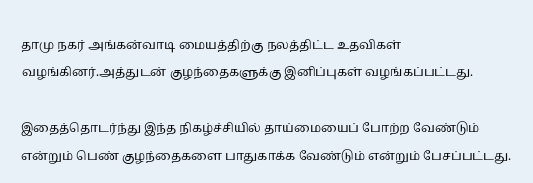தாமு நகர் அங்கன்வாடி மையத்திற்கு நலத்திட்ட உதவிகள் வழங்கினர்.அத்துடன் குழந்தைகளுக்கு இனிப்புகள் வழங்கப்பட்டது.

இதைத்தொடர்ந்து இந்த நிகழ்ச்சியில் தாய்மையைப் போற்ற வேண்டும் என்றும் பெண் குழந்தைகளை பாதுகாக்க வேண்டும் என்றும் பேசப்பட்டது.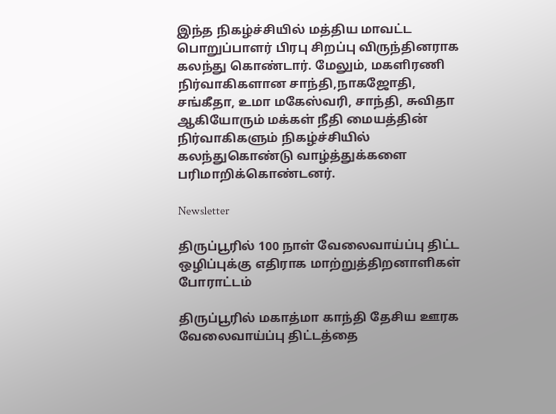இந்த நிகழ்ச்சியில் மத்திய மாவட்ட பொறுப்பாளர் பிரபு சிறப்பு விருந்தினராக கலந்து கொண்டார். மேலும், மகளிரணி நிர்வாகிகளான சாந்தி,நாகஜோதி, சங்கீதா, உமா மகேஸ்வரி, சாந்தி, சுவிதா ஆகியோரும் மக்கள் நீதி மையத்தின் நிர்வாகிகளும் நிகழ்ச்சியில் கலந்துகொண்டு வாழ்த்துக்களை பரிமாறிக்கொண்டனர்.

Newsletter

திருப்பூரில் 100 நாள் வேலைவாய்ப்பு திட்ட ஒழிப்புக்கு எதிராக மாற்றுத்திறனாளிகள் போராட்டம்

திருப்பூரில் மகாத்மா காந்தி தேசிய ஊரக வேலைவாய்ப்பு திட்டத்தை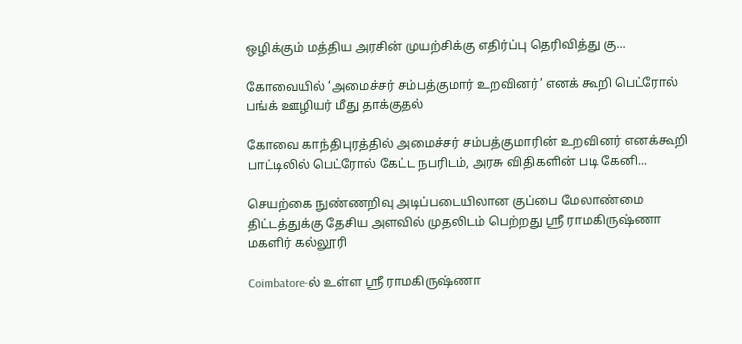ஒழிக்கும் மத்திய அரசின் முயற்சிக்கு எதிர்ப்பு தெரிவித்து கு...

கோவையில் ‘அமைச்சர் சம்பத்குமார் உறவினர்’ எனக் கூறி பெட்ரோல் பங்க் ஊழியர் மீது தாக்குதல்

கோவை காந்திபுரத்தில் அமைச்சர் சம்பத்குமாரின் உறவினர் எனக்கூறி பாட்டிலில் பெட்ரோல் கேட்ட நபரிடம், அரசு விதிகளின் படி கேனி...

செயற்கை நுண்ணறிவு அடிப்படையிலான குப்பை மேலாண்மை திட்டத்துக்கு தேசிய அளவில் முதலிடம் பெற்றது ஶ்ரீ ராமகிருஷ்ணா மகளிர் கல்லூரி

Coimbatore-ல் உள்ள ஶ்ரீ ராமகிருஷ்ணா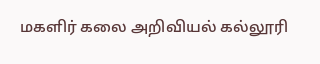மகளிர் கலை அறிவியல் கல்லூரி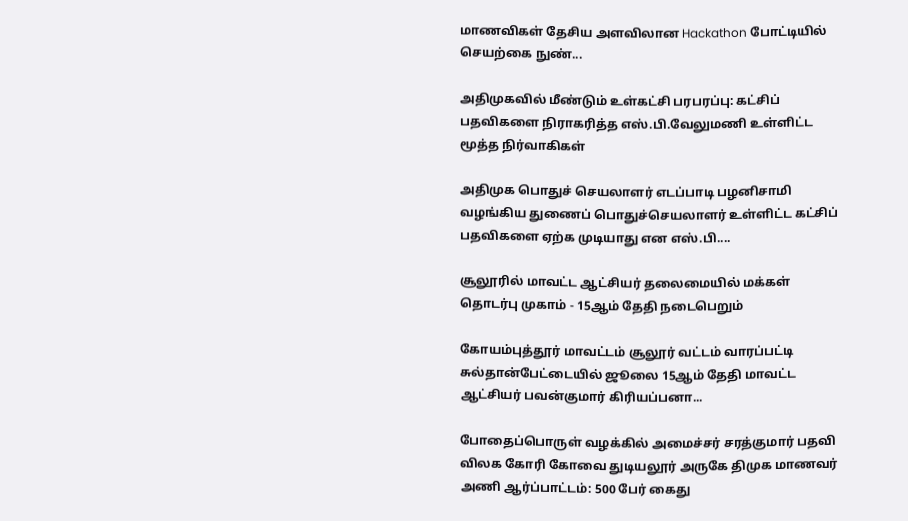மாணவிகள் தேசிய அளவிலான Hackathon போட்டியில் செயற்கை நுண்...

அதிமுகவில் மீண்டும் உள்கட்சி பரபரப்பு: கட்சிப் பதவிகளை நிராகரித்த எஸ்.பி.வேலுமணி உள்ளிட்ட மூத்த நிர்வாகிகள்

அதிமுக பொதுச் செயலாளர் எடப்பாடி பழனிசாமி வழங்கிய துணைப் பொதுச்செயலாளர் உள்ளிட்ட கட்சிப் பதவிகளை ஏற்க முடியாது என எஸ்.பி....

சூலூரில் மாவட்ட ஆட்சியர் தலைமையில் மக்கள் தொடர்பு முகாம் - 15ஆம் தேதி நடைபெறும்

கோயம்புத்தூர் மாவட்டம் சூலூர் வட்டம் வாரப்பட்டி சுல்தான்பேட்டையில் ஜூலை 15ஆம் தேதி மாவட்ட ஆட்சியர் பவன்குமார் கிரியப்பனா...

போதைப்பொருள் வழக்கில் அமைச்சர் சரத்குமார் பதவி விலக கோரி கோவை துடியலூர் அருகே திமுக மாணவர் அணி ஆர்ப்பாட்டம்: 500 பேர் கைது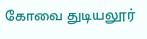கோவை துடியலூர்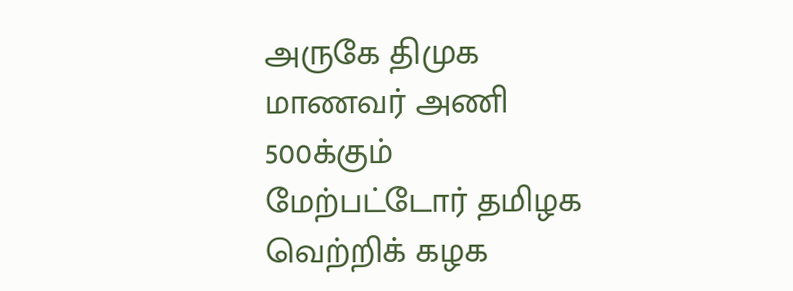அருகே திமுக மாணவர் அணி 500க்கும் மேற்பட்டோர் தமிழக வெற்றிக் கழக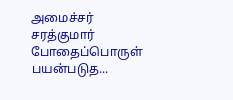அமைச்சர் சரத்குமார் போதைப்பொருள் பயன்படுத...